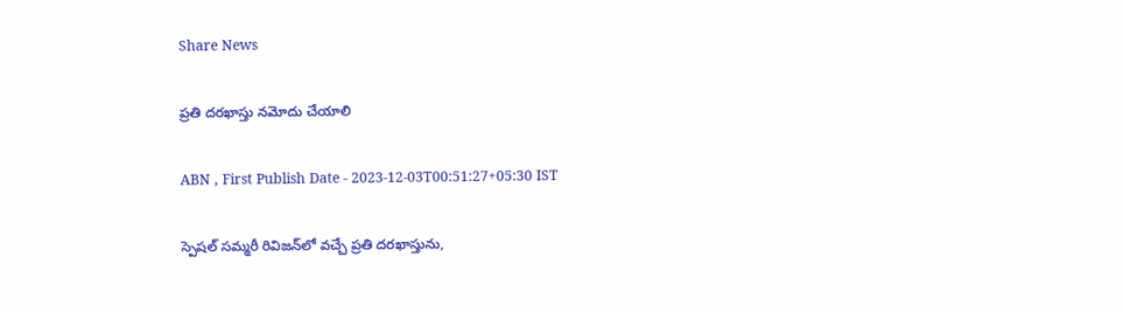Share News

ప్రతి దరఖాస్తు నమోదు చేయాలి

ABN , First Publish Date - 2023-12-03T00:51:27+05:30 IST

స్పెషల్‌ సమ్మరీ రివిజన్‌లో వచ్చే ప్రతి దరఖాస్తును,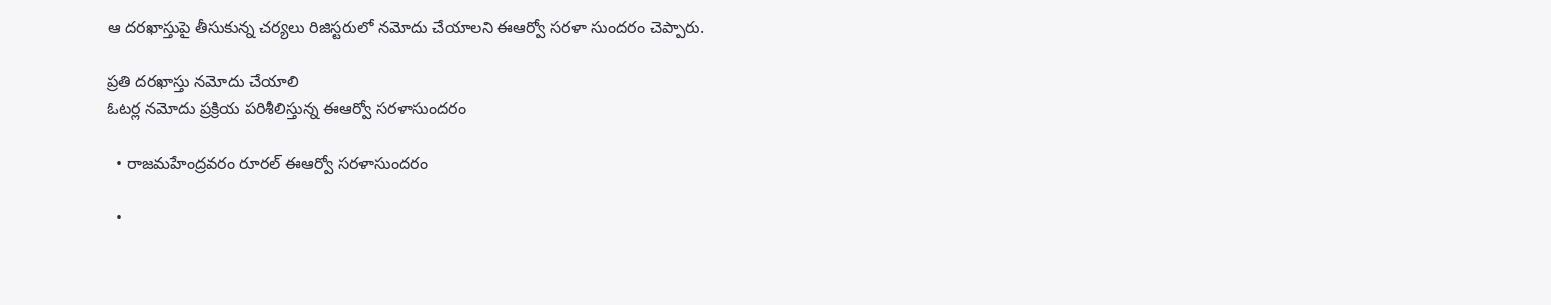ఆ దరఖాస్తుపై తీసుకున్న చర్యలు రిజిస్టరులో నమోదు చేయాలని ఈఆర్వో సరళా సుందరం చెప్పారు.

ప్రతి దరఖాస్తు నమోదు చేయాలి
ఓటర్ల నమోదు ప్రక్రియ పరిశీలిస్తున్న ఈఆర్వో సరళాసుందరం

  • రాజమహేంద్రవరం రూరల్‌ ఈఆర్వో సరళాసుందరం

  •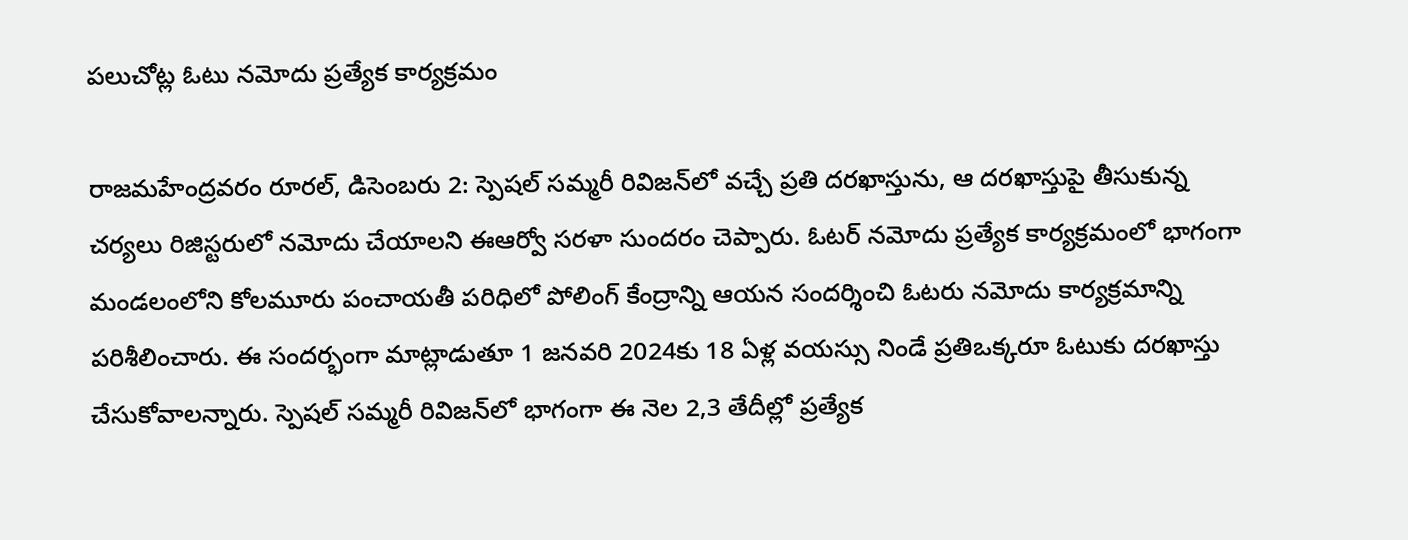పలుచోట్ల ఓటు నమోదు ప్రత్యేక కార్యక్రమం

రాజమహేంద్రవరం రూరల్‌, డిసెంబరు 2: స్పెషల్‌ సమ్మరీ రివిజన్‌లో వచ్చే ప్రతి దరఖాస్తును, ఆ దరఖాస్తుపై తీసుకున్న చర్యలు రిజిస్టరులో నమోదు చేయాలని ఈఆర్వో సరళా సుందరం చెప్పారు. ఓటర్‌ నమోదు ప్రత్యేక కార్యక్రమంలో భాగంగా మండలంలోని కోలమూరు పంచాయతీ పరిధిలో పోలింగ్‌ కేంద్రాన్ని ఆయన సందర్శించి ఓటరు నమోదు కార్యక్రమాన్ని పరిశీలించారు. ఈ సందర్భంగా మాట్లాడుతూ 1 జనవరి 2024కు 18 ఏళ్ల వయస్సు నిండే ప్రతిఒక్కరూ ఓటుకు దరఖాస్తు చేసుకోవాలన్నారు. స్పెషల్‌ సమ్మరీ రివిజన్‌లో భాగంగా ఈ నెల 2,3 తేదీల్లో ప్రత్యేక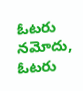ఓటరు నమోదు, ఓటరు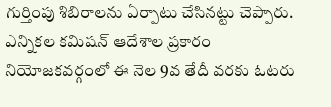గుర్తింపు శిబిరాలను ఏర్పాటు చేసినట్టు చెప్పారు. ఎన్నికల కమిషన్‌ ఆదేశాల ప్రకారం నియోజకవర్గంలో ఈ నెల 9వ తేదీ వరకు ఓటరు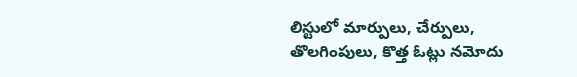లిస్టులో మార్పులు, చేర్పులు, తొలగింపులు, కొత్త ఓట్లు నమోదు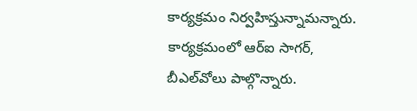కార్యక్రమం నిర్వహిస్తున్నామన్నారు. కార్యక్రమంలో ఆర్‌ఐ సాగర్‌, బీఎల్‌వోలు పాల్గొన్నారు.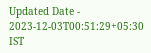Updated Date - 2023-12-03T00:51:29+05:30 IST